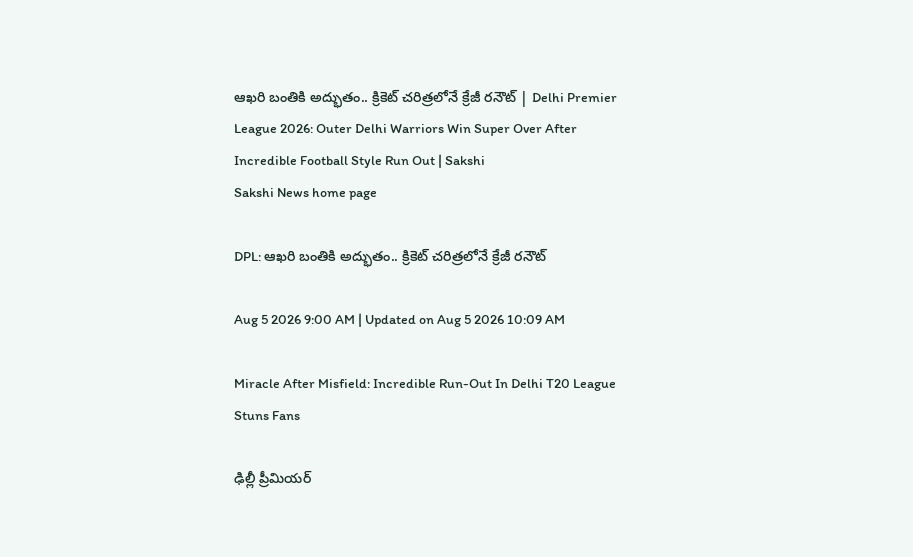ఆఖ‌రి బంతికి అద్భుతం.. క్రికెట్ చ‌రిత్ర‌లోనే క్రేజీ ర‌నౌట్‌ | Delhi Premier League 2026: Outer Delhi Warriors Win Super Over After Incredible Football Style Run Out | Sakshi
Sakshi News home page

DPL: ఆఖ‌రి బంతికి అద్భుతం.. క్రికెట్ చ‌రిత్ర‌లోనే క్రేజీ ర‌నౌట్‌

Aug 5 2026 9:00 AM | Updated on Aug 5 2026 10:09 AM

Miracle After Misfield: Incredible Run-Out In Delhi T20 League Stuns Fans

ఢిల్లీ ప్రీమియర్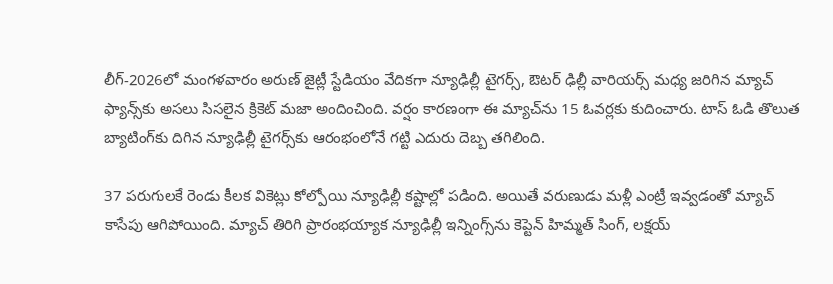లీగ్‌-2026లో మంగ‌ళ‌వారం అరుణ్ జైట్లీ స్టేడియం వేదికగా న్యూఢిల్లీ టైగర్స్, ఔటర్ ఢిల్లీ వారియర్స్ మధ్య జరిగిన మ్యాచ్ ఫ్యాన్స్‌కు అస‌లు సిస‌లైన క్రికెట్ మజా అందించింది. వర్షం కారణంగా ఈ మ్యాచ్‌ను 15 ఓవర్లకు కుదించారు. టాస్ ఓడి తొలుత బ్యాటింగ్‌కు దిగిన న్యూఢిల్లీ టైగర్స్‌కు ఆరంభంలోనే గట్టి ఎదురు దెబ్బ తగిలింది.

37 పరుగులకే రెండు కీలక వికెట్లు కోల్పోయి న్యూఢిల్లీ కష్టాల్లో పడింది. అయితే వరుణుడు మళ్లీ ఎంట్రీ ఇవ్వడంతో మ్యాచ్ కాసేపు ఆగిపోయింది. మ్యాచ్ తిరిగి ప్రారంభయ్యాక న్యూఢిల్లీ ఇన్నింగ్స్‌ను కెప్టెన్ హిమ్మత్ సింగ్, లక్షయ్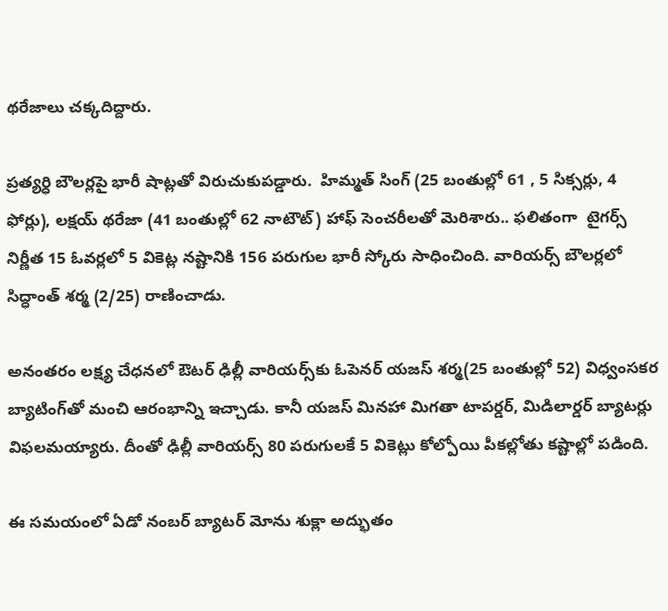థరేజాలు చక్కదిద్దారు.

ప్రత్యర్ధి బౌలర్లపై భారీ షాట్లతో విరుచుకుపడ్డారు.  హిమ్మత్ సింగ్ (25 బంతుల్లో 61 , 5 సిక్సర్లు, 4 ఫోర్లు), లక్షయ్ థరేజా (41 బంతుల్లో 62 నాటౌట్) హాఫ్ సెంచరీలతో మెరిశారు.. ఫలితంగా  టైగర్స్ నిర్ణీత 15 ఓవర్లలో 5 వికెట్ల నష్టానికి 156 పరుగుల భారీ స్కోరు సాధించింది. వారియర్స్ బౌలర్లలో సిద్ధాంత్ శర్మ (2/25) రాణించాడు.

అనంతరం లక్ష్య చేధనలో ఔటర్ ఢిల్లీ వారియర్స్‌కు ఓపెనర్ యజస్ శర్మ(25 బంతుల్లో 52) విధ్వంసకర బ్యాటింగ్‌తో మంచి ఆరంభాన్ని ఇచ్చాడు. కానీ యజస్ మినహా మిగతా టాపర్డర్‌, మిడిలార్డర్ బ్యాటర్లు విఫలమయ్యారు. దీంతో ఢిల్లీ వారియర్స్‌ 80 పరుగులకే 5 వికెట్లు కోల్పోయి పీకల్లోతు కష్టాల్లో పడింది.

ఈ సమయంలో ఏడో నంబర్ బ్యాటర్ మోను శుక్లా అద్భుతం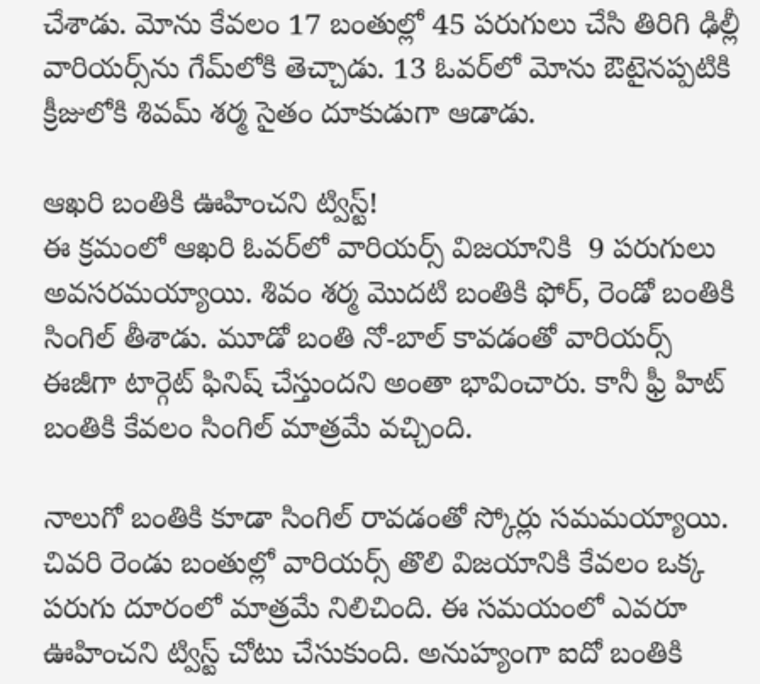చేశాడు. మోను కేవలం 17 బంతుల్లో 45 పరుగులు చేసి తిరిగి ఢిల్లీ వారియర్స్‌ను గేమ్‌లోకి తెచ్చాడు. 13 ఓవ‌ర్‌లో మోను ఔటైన‌ప్ప‌టికి క్రీజులోకి శివ‌మ్ శ‌ర్మ సైతం దూకుడుగా ఆడాడు.

ఆఖ‌రి బంతికి ఊహించని ట్విస్ట్‌!
ఈ క్ర‌మంలో ఆఖ‌రి ఓవ‌ర్‌లో వారియ‌ర్స్ విజ‌యానికి  9 పరుగులు అవసరమయ్యాయి. శివం శర్మ మొదటి బంతికి ఫోర్, రెండో బంతికి సింగిల్ తీశాడు. మూడో బంతి నో-బాల్ కావడంతో వారియర్స్ ఈజీగా టార్గెట్ ఫినిష్ చేస్తుంద‌ని అంతా భావించారు. కానీ ఫ్రీ హిట్ బంతికి కేవ‌లం సింగిల్ మాత్ర‌మే వ‌చ్చింది.

నాలుగో బంతికి కూడా సింగిల్ రావ‌డంతో స్కోర్లు స‌మ‌మ‌య్యాయి. చివ‌రి రెండు బంతుల్లో వారియ‌ర్స్ తొలి విజ‌యానికి కేవ‌లం ఒక్క ప‌రుగు దూరంలో మాత్ర‌మే నిలిచింది. ఈ స‌మ‌యంలో ఎవ‌రూ ఊహించ‌ని ట్విస్ట్ చోటు చేసుకుంది. అనుహ్యంగా ఐదో బంతికి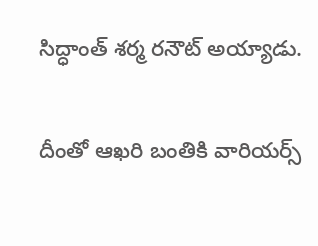సిద్ధాంత్ శర్మ రనౌట్ అయ్యాడు.

దీంతో ఆఖరి బంతికి వారియ‌ర్స్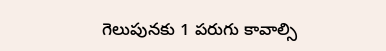గెలుపునకు 1 పరుగు కావాల్సి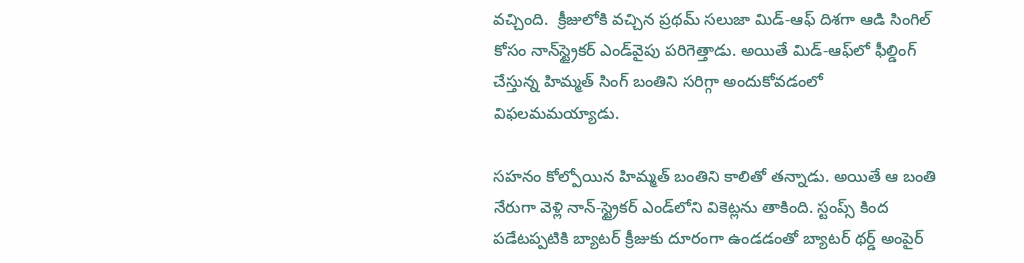వచ్చింది.  క్రీజులోకి వ‌చ్చిన ప్రథమ్ సలుజా మిడ్-ఆఫ్ దిశ‌గా ఆడి సింగిల్ కోసం నాన్‌స్ట్రైక‌ర్ ఎండ్‌వైపు ప‌రిగెత్తాడు. అయితే మిడ్-ఆఫ్‌లో ఫీల్డింగ్ చేస్తున్న హిమ్మత్ సింగ్ బంతిని స‌రిగ్గా అందుకోవ‌డంలో విఫ‌ల‌మ‌మ‌య్యాడు.

సహనం కోల్పోయిన హిమ్మత్‌ బంతిని కాలితో త‌న్నాడు. అయితే ఆ బంతి నేరుగా వెళ్లి నాన్-స్ట్రైకర్ ఎండ్‌లోని వికెట్లను తాకింది. స్టంప్స్ కింద ప‌డేట‌ప్ప‌టికి బ్యాట‌ర్ క్రీజుకు దూరంగా ఉండ‌డంతో బ్యాట‌ర్ థ‌ర్డ్ అంపైర్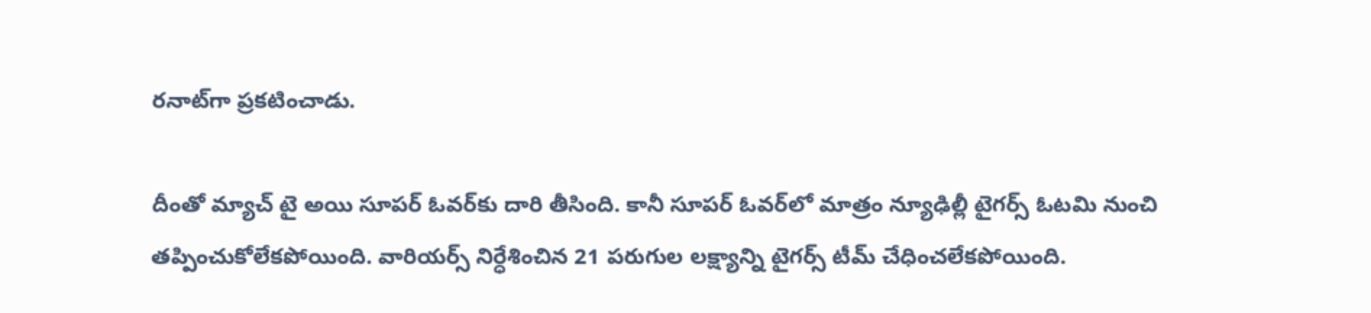ర‌నాట్‌గా ప్ర‌క‌టించాడు.

దీంతో మ్యాచ్ టై అయి సూప‌ర్ ఓవ‌ర్‌కు దారి తీసింది. కానీ సూప‌ర్ ఓవ‌ర్‌లో మాత్రం న్యూఢిల్లీ టైగర్స్ ఓట‌మి నుంచి త‌ప్పించుకోలేక‌పోయింది. వారియ‌ర్స్ నిర్ధేశించిన 21 ప‌రుగుల ల‌క్ష్యాన్ని టైగ‌ర్స్ టీమ్ చేధించ‌లేక‌పోయింది.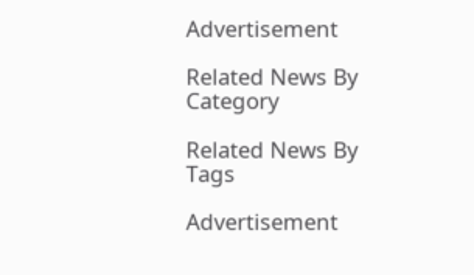Advertisement

Related News By Category

Related News By Tags

Advertisement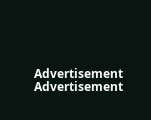Advertisement
Advertisement